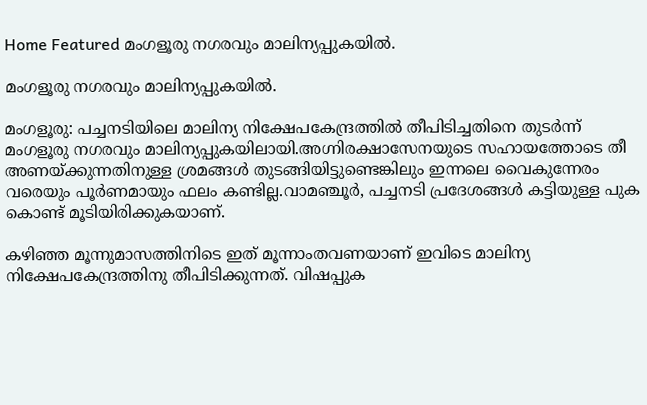Home Featured മംഗളൂരു നഗരവും മാലിന്യപ്പുകയില്‍.

മംഗളൂരു നഗരവും മാലിന്യപ്പുകയില്‍.

മംഗളൂരു: പച്ചനടിയിലെ മാലിന്യ നിക്ഷേപകേന്ദ്രത്തില്‍ തീപിടിച്ചതിനെ തുടര്‍ന്ന് മംഗളൂരു നഗരവും മാലിന്യപ്പുകയിലായി.അഗ്നിരക്ഷാസേനയുടെ സഹായത്തോടെ തീ അണയ്ക്കുന്നതിനുള്ള ശ്രമങ്ങള്‍ തുടങ്ങിയിട്ടുണ്ടെങ്കിലും ഇന്നലെ വൈകുന്നേരം വരെയും പൂര്‍ണമായും ഫലം കണ്ടില്ല.വാമഞ്ചൂര്‍, പച്ചനടി പ്രദേശങ്ങള്‍ കട്ടിയുള്ള പുക കൊണ്ട് മൂടിയിരിക്കുകയാണ്.

കഴിഞ്ഞ മൂന്നുമാസത്തിനിടെ ഇത് മൂന്നാംതവണയാണ് ഇവിടെ മാലിന്യ നിക്ഷേപകേന്ദ്രത്തിനു തീപിടിക്കുന്നത്. വിഷപ്പുക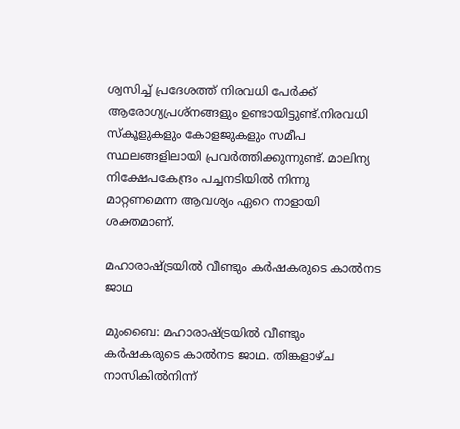ശ്വസിച്ച്‌ പ്രദേശത്ത് നിരവധി പേര്‍ക്ക് ആരോഗ്യപ്രശ്‌നങ്ങളും ഉണ്ടായിട്ടുണ്ട്.നിരവധി സ്‌കൂളുകളും കോളജുകളും സമീപ സ്ഥലങ്ങളിലായി പ്രവര്‍ത്തിക്കുന്നുണ്ട്. മാലിന്യ നിക്ഷേപകേന്ദ്രം പച്ചനടിയില്‍ നിന്നു മാറ്റണമെന്ന ആവശ്യം ഏറെ നാളായി ശക്തമാണ്.

മഹാരാഷ്ട്രയില്‍ വീണ്ടും കര്‍ഷകരുടെ കാല്‍നട ജാഥ

മുംബൈ: മഹാരാഷ്ട്രയില്‍ വീണ്ടും കര്‍ഷകരുടെ കാല്‍നട ജാഥ. തിങ്കളാഴ്ച നാസികില്‍നിന്ന്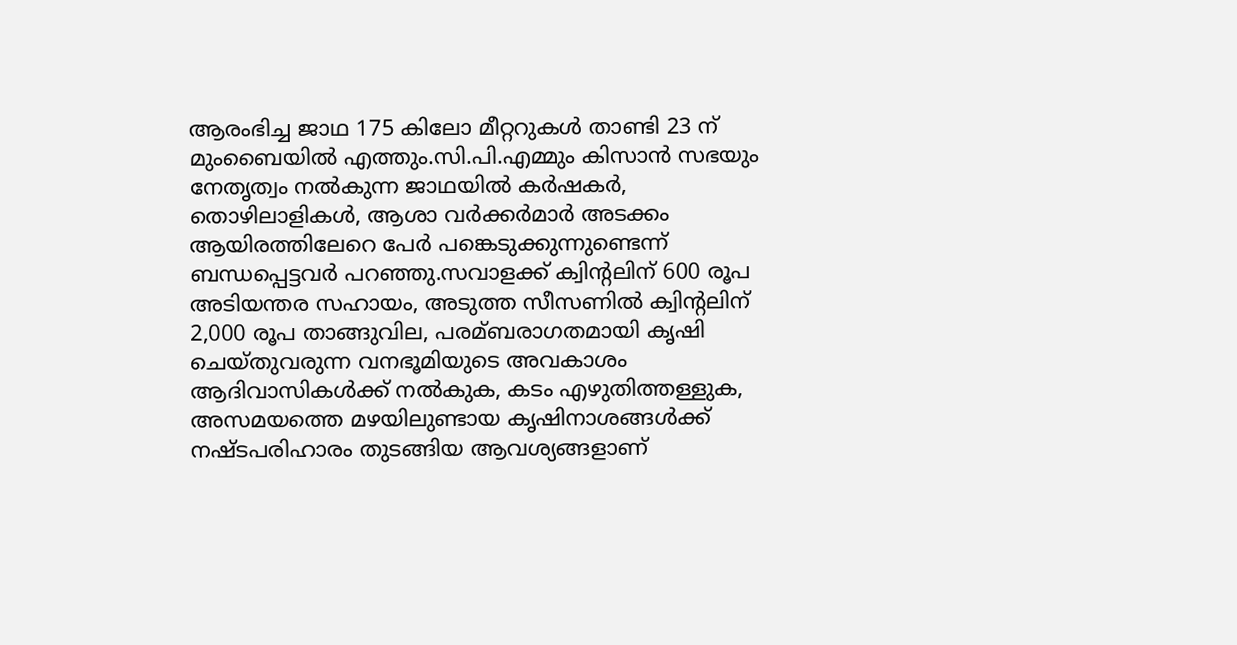ആരംഭിച്ച ജാഥ 175 കിലോ മീറ്ററുകള്‍ താണ്ടി 23 ന് മുംബൈയില്‍ എത്തും.സി.പി.എമ്മും കിസാന്‍ സഭയും നേതൃത്വം നല്‍കുന്ന ജാഥയില്‍ കര്‍ഷകര്‍, തൊഴിലാളികള്‍, ആശാ വര്‍ക്കര്‍മാര്‍ അടക്കം ആയിരത്തിലേറെ പേര്‍ പങ്കെടുക്കുന്നുണ്ടെന്ന് ബന്ധപ്പെട്ടവര്‍ പറഞ്ഞു.സവാളക്ക് ക്വിന്റലിന് 600 രൂപ അടിയന്തര സഹായം, അടുത്ത സീസണില്‍ ക്വിന്റലിന് 2,000 രൂപ താങ്ങുവില, പരമ്ബരാഗതമായി കൃഷി ചെയ്തുവരുന്ന വനഭൂമിയുടെ അവകാശം ആദിവാസികള്‍ക്ക് നല്‍കുക, കടം എഴുതിത്തള്ളുക, അസമയത്തെ മഴയിലുണ്ടായ കൃഷിനാശങ്ങള്‍ക്ക് നഷ്ടപരിഹാരം തുടങ്ങിയ ആവശ്യങ്ങളാണ്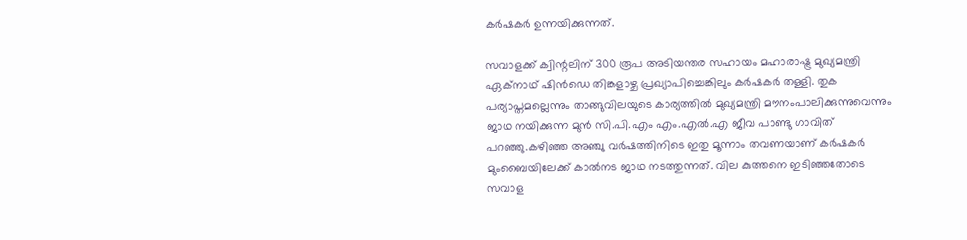കര്‍ഷകര്‍ ഉന്നയിക്കുന്നത്.

സവാളക്ക് ക്വിന്റലിന് 300 രൂപ അടിയന്തര സഹായം മഹാരാഷ്ട്ര മുഖ്യമന്ത്രി ഏക്നാഥ് ഷിന്‍ഡെ തിങ്കളാഴ്ച പ്രഖ്യാപിച്ചെങ്കിലും കര്‍ഷകര്‍ തള്ളി. തുക പര്യാപ്തമല്ലെന്നും താങ്ങുവിലയുടെ കാര്യത്തില്‍ മുഖ്യമന്ത്രി മൗനംപാലിക്കുന്നുവെന്നും ജാഥ നയിക്കുന്ന മുന്‍ സി.പി.എം എം.എല്‍.എ ജീവ പാണ്ടു ഗാവിത് പറഞ്ഞു.കഴിഞ്ഞ അഞ്ചു വര്‍ഷത്തിനിടെ ഇതു മൂന്നാം തവണയാണ് കര്‍ഷകര്‍ മുംബൈയിലേക്ക് കാല്‍നട ജാഥ നടത്തുന്നത്. വില കുത്തനെ ഇടിഞ്ഞതോടെ സവാള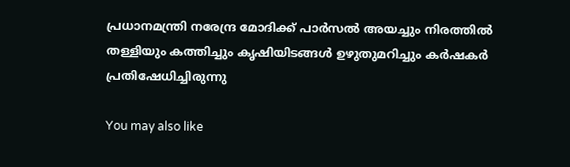പ്രധാനമന്ത്രി നരേന്ദ്ര മോദിക്ക് പാര്‍സല്‍ അയച്ചും നിരത്തില്‍ തള്ളിയും കത്തിച്ചും കൃഷിയിടങ്ങള്‍ ഉഴുതുമറിച്ചും കര്‍ഷകര്‍ പ്രതിഷേധിച്ചിരുന്നു

You may also like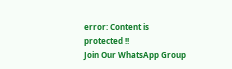error: Content is protected !!
Join Our WhatsApp Group